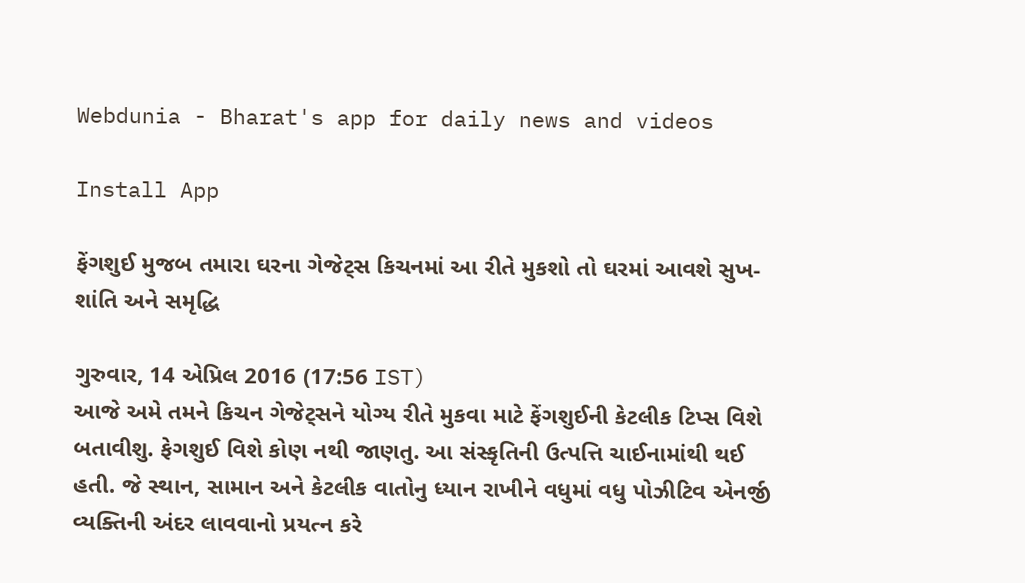Webdunia - Bharat's app for daily news and videos

Install App

ફેંગશુઈ મુજબ તમારા ઘરના ગેજેટ્સ કિચનમાં આ રીતે મુકશો તો ઘરમાં આવશે સુખ-શાંતિ અને સમૃદ્ધિ

ગુરુવાર, 14 એપ્રિલ 2016 (17:56 IST)
આજે અમે તમને કિચન ગેજેટ્સને યોગ્ય રીતે મુકવા માટે ફેંગશુઈની કેટલીક ટિપ્સ વિશે બતાવીશુ. ફેગશુઈ વિશે કોણ નથી જાણતુ. આ સંસ્કૃતિની ઉત્પત્તિ ચાઈનામાંથી થઈ હતી. જે સ્થાન, સામાન અને કેટલીક વાતોનુ ધ્યાન રાખીને વધુમાં વધુ પોઝીટિવ એનર્જી વ્યક્તિની અંદર લાવવાનો પ્રયત્ન કરે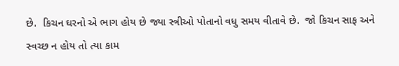છે.  કિચન ઘરનો એ ભાગ હોય છે જ્યા સ્ત્રીઓ પોતાનો વધુ સમય વીતાવે છે.  જો કિચન સાફ અને સ્વચ્છ ન હોય તો ત્યા કામ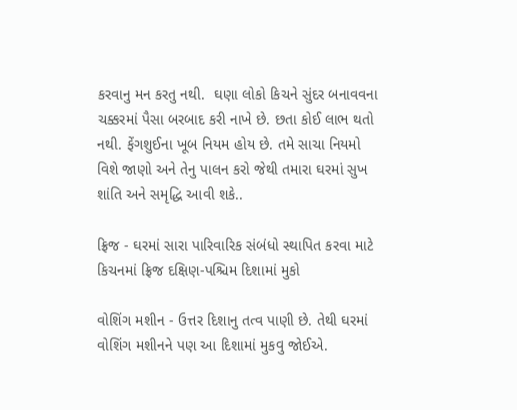કરવાનુ મન કરતુ નથી.  ઘણા લોકો કિચને સુંદર બનાવવના ચક્કરમાં પૈસા બરબાદ કરી નાખે છે. છતા કોઈ લાભ થતો નથી. ફેંગશુઈના ખૂબ નિયમ હોય છે. તમે સાચા નિયમો વિશે જાણો અને તેનુ પાલન કરો જેથી તમારા ઘરમાં સુખ શાંતિ અને સમૃદ્ધિ આવી શકે..

ફ્રિજ - ઘરમાં સારા પારિવારિક સંબંધો સ્થાપિત કરવા માટે કિચનમાં ફ્રિજ દક્ષિણ-પશ્ચિમ દિશામાં મુકો

વોશિંગ મશીન - ઉત્તર દિશાનુ તત્વ પાણી છે. તેથી ઘરમાં વોશિંગ મશીનને પણ આ દિશામાં મુકવુ જોઈએ.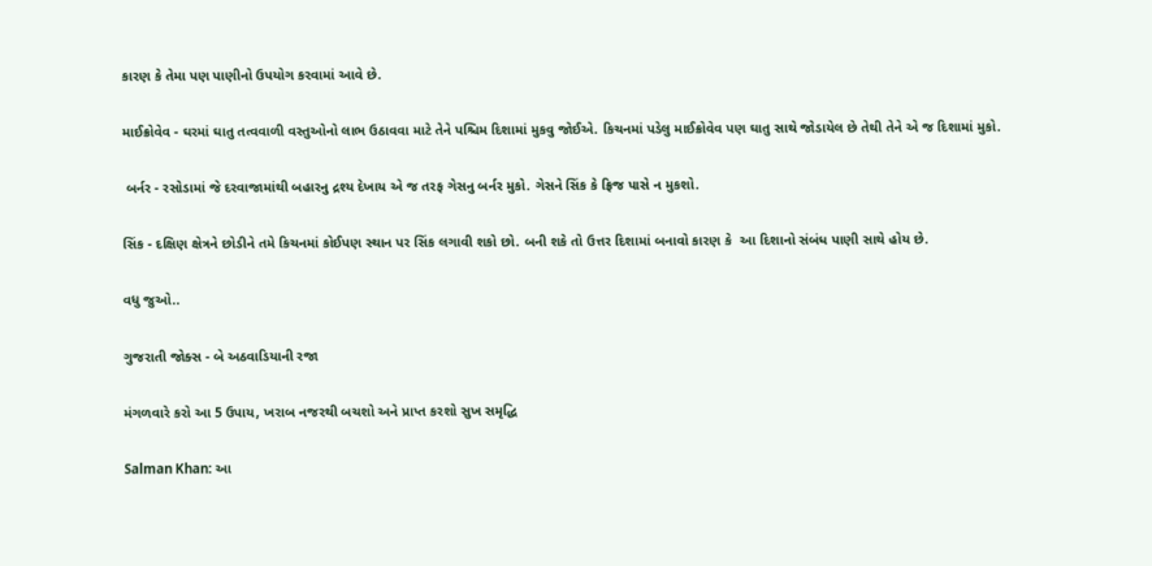કારણ કે તેમા પણ પાણીનો ઉપયોગ કરવામાં આવે છે.

માઈક્રોવેવ - ઘરમાં ઘાતુ તત્વવાળી વસ્તુઓનો લાભ ઉઠાવવા માટે તેને પશ્ચિમ દિશામાં મુકવુ જોઈએ. કિચનમાં પડેલુ માઈક્રોવેવ પણ ઘાતુ સાથે જોડાયેલ છે તેથી તેને એ જ દિશામાં મુકો.

 બર્નર - રસોડામાં જે દરવાજામાંથી બહારનુ દ્રશ્ય દેખાય એ જ તરફ ગેસનુ બર્નર મુકો. ગેસને સિંક કે ફ્રિજ પાસે ન મુકશો.

સિંક - દક્ષિણ ક્ષેત્રને છોડીને તમે કિચનમાં કોઈપણ સ્થાન પર સિંક લગાવી શકો છો. બની શકે તો ઉત્તર દિશામાં બનાવો કારણ કે  આ દિશાનો સંબંધ પાણી સાથે હોય છે.

વધુ જુઓ..

ગુજરાતી જોક્સ - બે અઠવાડિયાની રજા

મંગળવારે કરો આ 5 ઉપાય, ખરાબ નજરથી બચશો અને પ્રાપ્ત કરશો સુખ સમૃદ્ધિ

Salman Khan: આ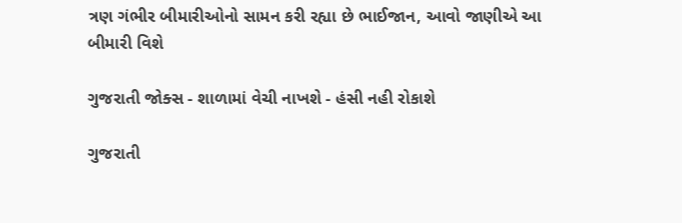ત્રણ ગંભીર બીમારીઓનો સામન કરી રહ્યા છે ભાઈજાન, આવો જાણીએ આ બીમારી વિશે

ગુજરાતી જોક્સ - શાળામાં વેચી નાખશે - હંસી નહી રોકાશે

ગુજરાતી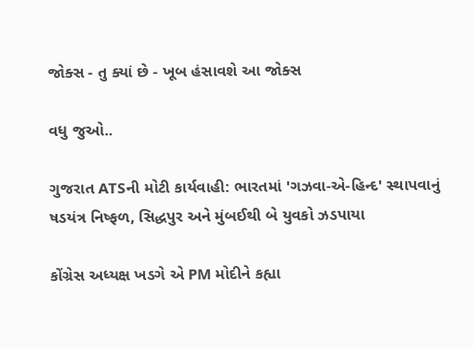જોક્સ - તુ ક્યાં છે - ખૂબ હંસાવશે આ જોક્સ

વધુ જુઓ..

ગુજરાત ATSની મોટી કાર્યવાહી: ભારતમાં 'ગઝવા-એ-હિન્દ' સ્થાપવાનું ષડયંત્ર નિષ્ફળ, સિદ્ધપુર અને મુંબઈથી બે યુવકો ઝડપાયા

કોંગ્રેસ અધ્યક્ષ ખડગે એ PM મોદીને કહ્યા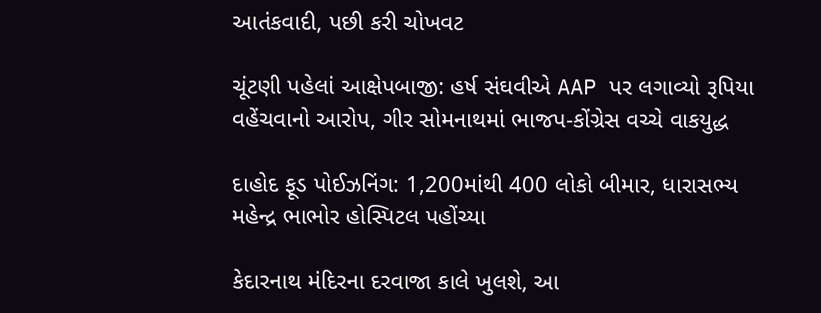આતંકવાદી, પછી કરી ચોખવટ

ચૂંટણી પહેલાં આક્ષેપબાજી: હર્ષ સંઘવીએ AAP પર લગાવ્યો રૂપિયા વહેંચવાનો આરોપ, ગીર સોમનાથમાં ભાજપ-કોંગ્રેસ વચ્ચે વાકયુદ્ધ

દાહોદ ફૂડ પોઈઝનિંગ: 1,200માંથી 400 લોકો બીમાર, ધારાસભ્ય મહેન્દ્ર ભાભોર હોસ્પિટલ પહોંચ્યા

કેદારનાથ મંદિરના દરવાજા કાલે ખુલશે, આ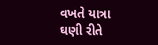વખતે યાત્રા ઘણી રીતે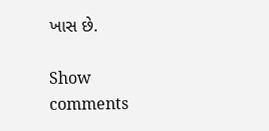ખાસ છે.

Show comments